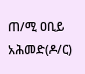ጠ/ሚ ዐቢይ አሕመድ(ዶ/ር)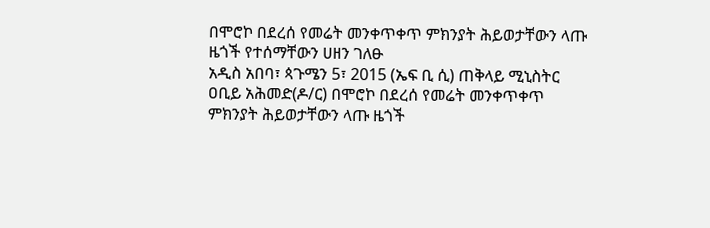በሞሮኮ በደረሰ የመሬት መንቀጥቀጥ ምክንያት ሕይወታቸውን ላጡ ዜጎች የተሰማቸውን ሀዘን ገለፁ
አዲስ አበባ፣ ጳጉሜን 5፣ 2015 (ኤፍ ቢ ሲ) ጠቅላይ ሚኒስትር ዐቢይ አሕመድ(ዶ/ር) በሞሮኮ በደረሰ የመሬት መንቀጥቀጥ ምክንያት ሕይወታቸውን ላጡ ዜጎች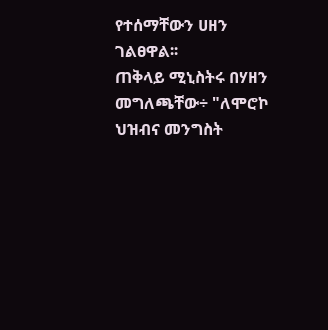የተሰማቸውን ሀዘን ገልፀዋል፡፡
ጠቅላይ ሚኒስትሩ በሃዘን መግለጫቸው÷ "ለሞሮኮ ህዝብና መንግስት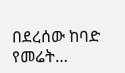በደረሰው ከባድ የመሬት…